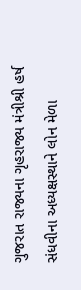ગુજરાત રાજ્યના ગૃહરાજ્ય મંત્રીશ્રી હર્ષ સંધવીના અધ્યક્ષસ્થાને લોન મેળા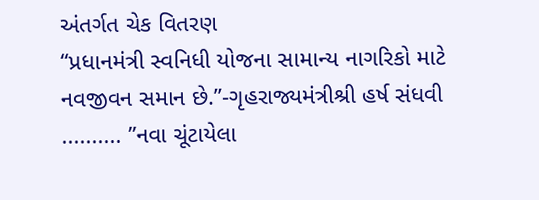અંતર્ગત ચેક વિતરણ
“પ્રધાનમંત્રી સ્વનિધી યોજના સામાન્ય નાગરિકો માટે નવજીવન સમાન છે.”-ગૃહરાજ્યમંત્રીશ્રી હર્ષ સંધવી .......... ”નવા ચૂંટાયેલા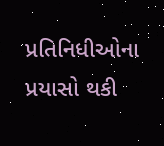પ્રતિનિધીઓના પ્રયાસો થકી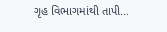ગૃહ વિભાગમાંથી તાપી...